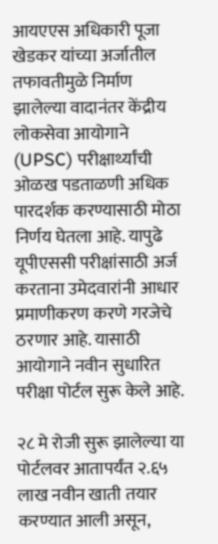आयएएस अधिकारी पूजा खेडकर यांच्या अर्जातील तफावतीमुळे निर्माण झालेल्या वादानंतर केंद्रीय लोकसेवा आयोगाने (UPSC) परीक्षार्थ्यांची ओळख पडताळणी अधिक पारदर्शक करण्यासाठी मोठा निर्णय घेतला आहे. यापुढे यूपीएससी परीक्षांसाठी अर्ज करताना उमेदवारांनी आधार प्रमाणीकरण करणे गरजेचे ठरणार आहे. यासाठी आयोगाने नवीन सुधारित परीक्षा पोर्टल सुरू केले आहे.

२८ मे रोजी सुरू झालेल्या या पोर्टलवर आतापर्यंत २.६५ लाख नवीन खाती तयार करण्यात आली असून,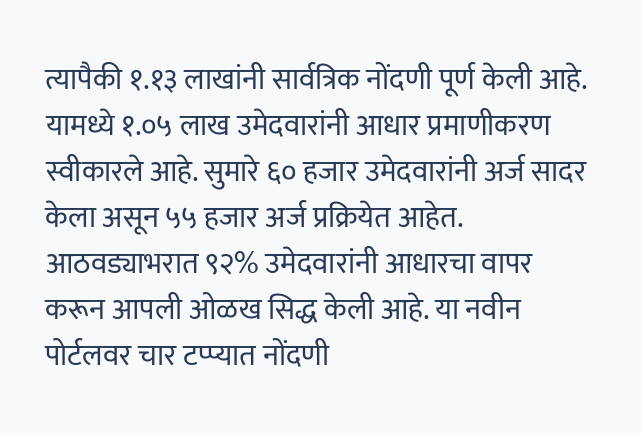त्यापैकी १.१३ लाखांनी सार्वत्रिक नोंदणी पूर्ण केली आहे. यामध्ये १.०५ लाख उमेदवारांनी आधार प्रमाणीकरण स्वीकारले आहे. सुमारे ६० हजार उमेदवारांनी अर्ज सादर केला असून ५५ हजार अर्ज प्रक्रियेत आहेत. आठवड्याभरात ९२% उमेदवारांनी आधारचा वापर करून आपली ओळख सिद्ध केली आहे. या नवीन पोर्टलवर चार टप्प्यात नोंदणी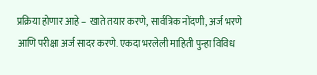प्रक्रिया होणार आहे – खाते तयार करणे, सार्वत्रिक नोंदणी, अर्ज भरणे आणि परीक्षा अर्ज सादर करणे. एकदा भरलेली माहिती पुन्हा विविध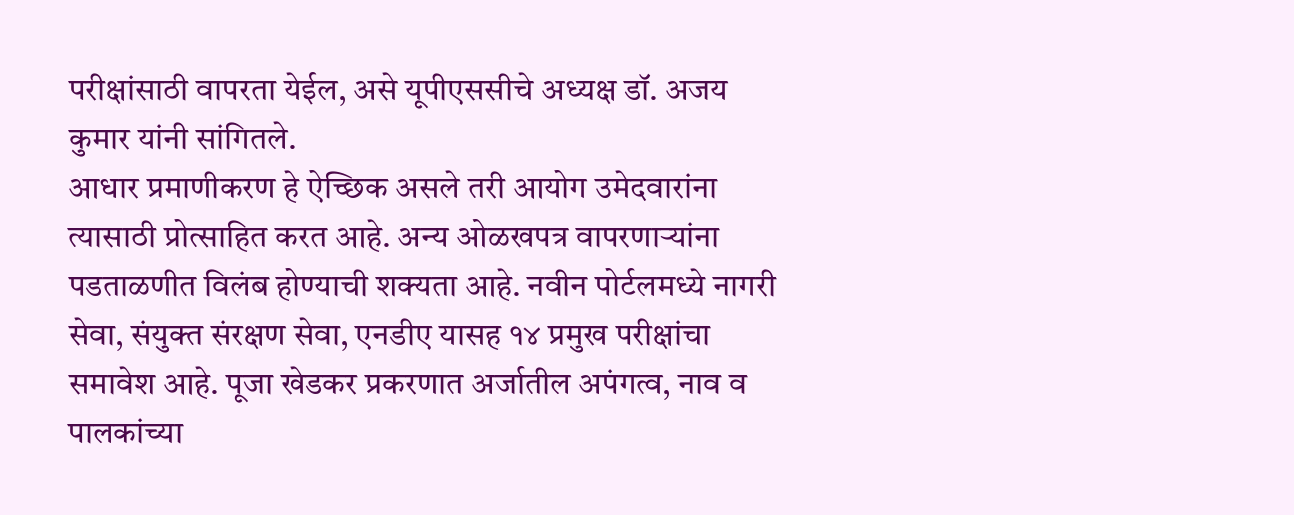परीक्षांसाठी वापरता येईल, असे यूपीएससीचे अध्यक्ष डॉ. अजय कुमार यांनी सांगितले.
आधार प्रमाणीकरण हे ऐच्छिक असले तरी आयोग उमेदवारांना त्यासाठी प्रोत्साहित करत आहे. अन्य ओळखपत्र वापरणाऱ्यांना पडताळणीत विलंब होण्याची शक्यता आहे. नवीन पोर्टलमध्ये नागरी सेवा, संयुक्त संरक्षण सेवा, एनडीए यासह १४ प्रमुख परीक्षांचा समावेश आहे. पूजा खेडकर प्रकरणात अर्जातील अपंगत्व, नाव व पालकांच्या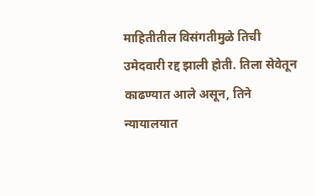माहितीतील विसंगतीमुळे तिची उमेदवारी रद्द झाली होती. तिला सेवेतून काढण्यात आले असून, तिने न्यायालयात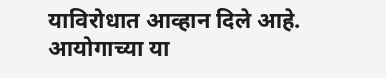याविरोधात आव्हान दिले आहे. आयोगाच्या या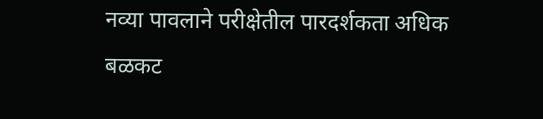नव्या पावलाने परीक्षेतील पारदर्शकता अधिक बळकट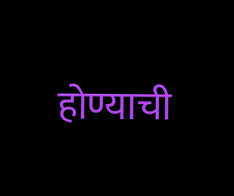होण्याची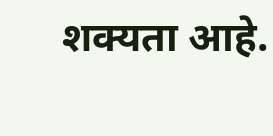शक्यता आहे.